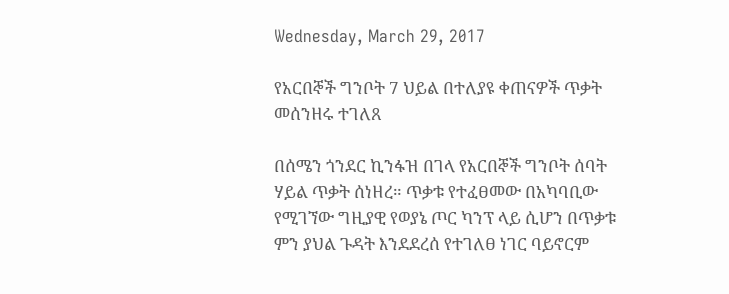Wednesday, March 29, 2017

የአርበኞች ግንቦት 7 ህይል በተለያዩ ቀጠናዎች ጥቃት መሰንዘሩ ተገለጸ

በሰሜን ጎንደር ኪንፋዝ በገላ የአርበኞች ግንቦት ሰባት ሃይል ጥቃት ሰነዘረ። ጥቃቱ የተፈፀመው በአካባቢው የሚገኘው ግዚያዊ የወያኔ ጦር ካንፕ ላይ ሲሆን በጥቃቱ ምን ያህል ጉዳት እንደደረሰ የተገለፀ ነገር ባይኖርም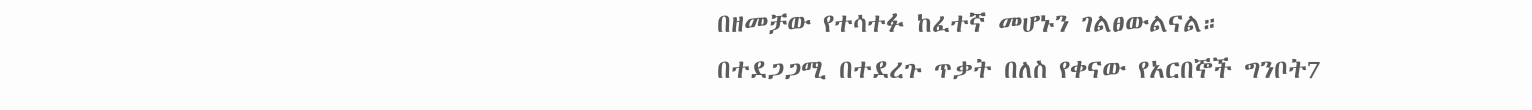በዘመቻው የተሳተፉ ከፈተኛ መሆኑን ገልፀውልናል።
በተደጋጋሚ በተደረጉ ጥቃት በለስ የቀናው የአርበኞች ግንቦት7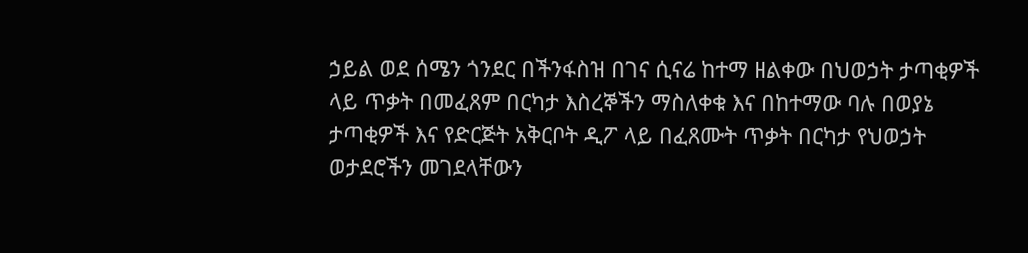ኃይል ወደ ሰሜን ጎንደር በችንፋስዝ በገና ሲናሬ ከተማ ዘልቀው በህወኃት ታጣቂዎች ላይ ጥቃት በመፈጸም በርካታ እስረኞችን ማስለቀቁ እና በከተማው ባሉ በወያኔ ታጣቂዎች እና የድርጅት አቅርቦት ዲፖ ላይ በፈጸሙት ጥቃት በርካታ የህወኃት ወታደሮችን መገደላቸውን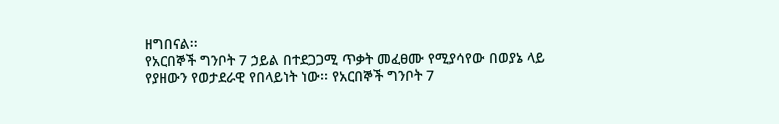ዘግበናል፡፡
የአርበኞች ግንቦት 7 ኃይል በተደጋጋሚ ጥቃት መፈፀሙ የሚያሳየው በወያኔ ላይ የያዘውን የወታደራዊ የበላይነት ነው፡፡ የአርበኞች ግንቦት 7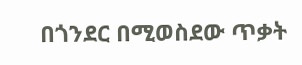በጎንደር በሚወስደው ጥቃት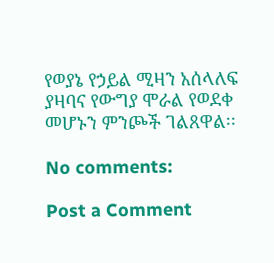የወያኔ የኃይል ሚዛን አሰላለፍ ያዛባና የውግያ ሞራል የወደቀ መሆኑን ምንጮች ገልጸዋል፡፡

No comments:

Post a Comment